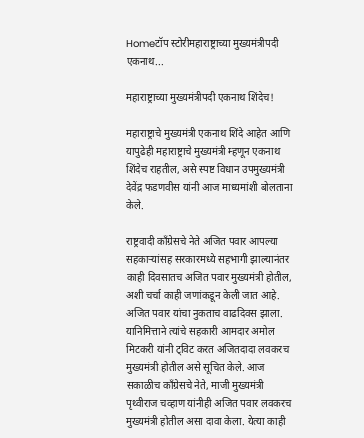Homeटॉप स्टोरीमहाराष्ट्राच्या मुख्यमंत्रीपदी एकनाथ...

महाराष्ट्राच्या मुख्यमंत्रीपदी एकनाथ शिंदेच!

महाराष्ट्राचे मुख्यमंत्री एकनाथ शिंदे आहेत आणि यापुढेही महाराष्ट्राचे मुख्यमंत्री म्हणून एकनाथ शिंदेच राहतील, असे स्पष्ट विधान उपमुख्यमंत्री देवेंद्र फडणवीस यांनी आज माध्यमांशी बोलताना केले.

राष्ट्रवादी काँग्रेसचे नेते अजित पवार आपल्या सहकाऱ्यांसह सरकारमध्ये सहभागी झाल्यानंतर काही दिवसातच अजित पवार मुख्यमंत्री होतील, अशी चर्चा काही जणांकडून केली जात आहे. अजित पवार यांचा नुकताच वाढदिवस झाला. यानिमित्ताने त्यांचे सहकारी आमदार अमोल मिटकरी यांनी ट्विट करत अजितदादा लवकरच मुख्यमंत्री होतील असे सूचित केले. आज सकाळीच काँग्रेसचे नेते, माजी मुख्यमंत्री पृथ्वीराज चव्हाण यांनीही अजित पवार लवकरच मुख्यमंत्री होतील असा दावा केला. येत्या काही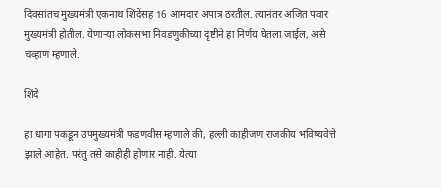दिवसांतच मुख्यमंत्री एकनाथ शिंदेंसह 16 आमदार अपात्र ठरतील. त्यानंतर अजित पवार मुख्यमंत्री होतील. येणाऱ्या लोकसभा निवडणुकीच्या दृष्टीने हा निर्णय घेतला जाईल, असे चव्हाण म्हणाले.

शिंदे

हा धागा पकडून उपमुख्यमंत्री फडणवीस म्हणाले की, हल्ली काहीजण राजकीय भविष्यवेत्ते झाले आहेत. परंतु तसे काहीही होणार नाही. येत्या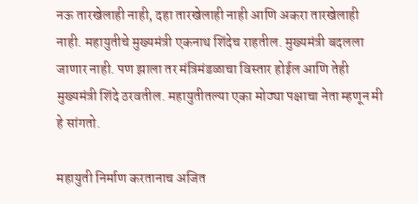नऊ तारखेलाही नाही, दहा तारखेलाही नाही आणि अकरा तारखेलाही नाही. महायुतीचे मुख्यमंत्री एकनाथ शिंदेच राहतील. मुख्यमंत्री बदलला जाणार नाही. पण झाला तर मंत्रिमंडळाचा विस्तार होईल आणि तेही मुख्यमंत्री शिंदे ठरवतील. महायुतीतल्या एका मोठ्या पक्षाचा नेता म्हणून मी हे सांगतो.

महायुती निर्माण करतानाच अजित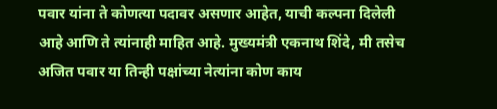पवार यांना ते कोणत्या पदावर असणार आहेत, याची कल्पना दिलेली आहे आणि ते त्यांनाही माहित आहे. मुख्यमंत्री एकनाथ शिंदे, मी तसेच अजित पवार या तिन्ही पक्षांच्या नेत्यांना कोण काय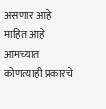असणार आहे माहित आहे आमच्यात कोणत्याही प्रकारचे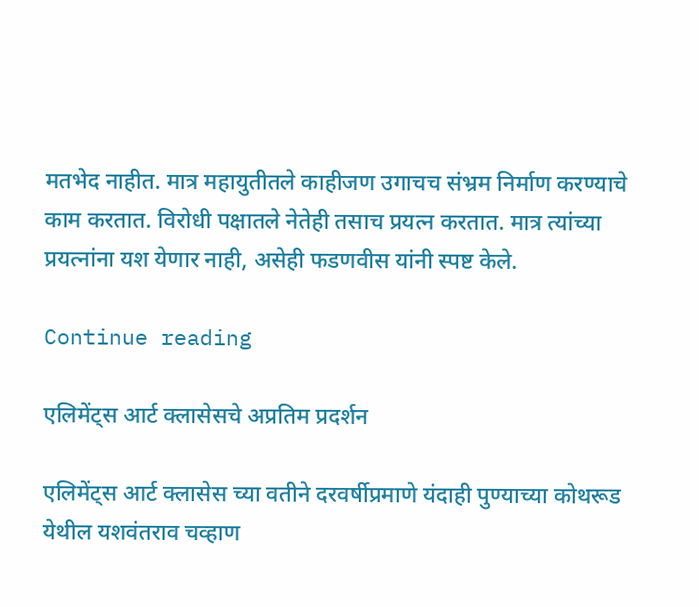मतभेद नाहीत. मात्र महायुतीतले काहीजण उगाचच संभ्रम निर्माण करण्याचे काम करतात. विरोधी पक्षातले नेतेही तसाच प्रयत्न करतात. मात्र त्यांच्या प्रयत्नांना यश येणार नाही, असेही फडणवीस यांनी स्पष्ट केले.

Continue reading

एलिमेंट्स आर्ट क्लासेसचे अप्रतिम प्रदर्शन

एलिमेंट्स आर्ट क्लासेस च्या वतीने दरवर्षीप्रमाणे यंदाही पुण्याच्या कोथरूड येथील यशवंतराव चव्हाण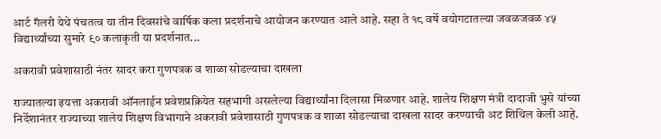आर्ट गॅलरी येथे पंचतत्व या तीन दिवसांचे वार्षिक कला प्रदर्शनाचे आयोजन करण्यात आले आहे. सहा ते १८ वर्षे वयोगटातल्या जवळजवळ ४५ विद्यार्थ्यांच्या सुमारे ९० कलाकृती या प्रदर्शनात...

अकरावी प्रवेशासाठी नंतर सादर करा गुणपत्रक व शाळा सोडल्याचा दाखला

राज्यातल्या इयत्ता अकरावी ऑनलाईन प्रवेशप्रक्रियेत सहभागी असलेल्या विद्यार्थ्यांना दिलासा मिळणार आहे. शालेय शिक्षण मंत्री दादाजी भुसे यांच्या निर्देशानंतर राज्याच्या शालेय शिक्षण विभागाने अकरावी प्रवेशासाठी गुणपत्रक व शाळा सोडल्याचा दाखला सादर करण्याची अट शिथिल केली आहे.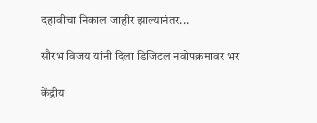दहावीचा निकाल जाहीर झाल्यानंतर...

सौरभ विजय यांनी दिला डिजिटल नवोपक्रमावर भर

केंद्रीय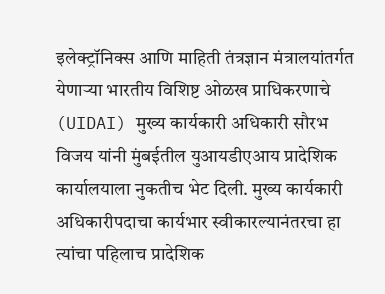इलेक्ट्रॉनिक्स आणि माहिती तंत्रज्ञान मंत्रालयांतर्गत येणाऱ्या भारतीय विशिष्ट ओळख प्राधिकरणाचे (UIDAI) मुख्य कार्यकारी अधिकारी सौरभ विजय यांनी मुंबईतील युआयडीएआय प्रादेशिक कार्यालयाला नुकतीच भेट दिली. मुख्य कार्यकारी अधिकारीपदाचा कार्यभार स्वीकारल्यानंतरचा हा त्यांचा पहिलाच प्रादेशिक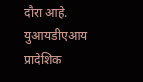दौरा आहे. युआयडीएआय प्रादेशिक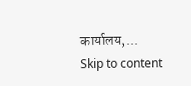कार्यालय,...
Skip to content